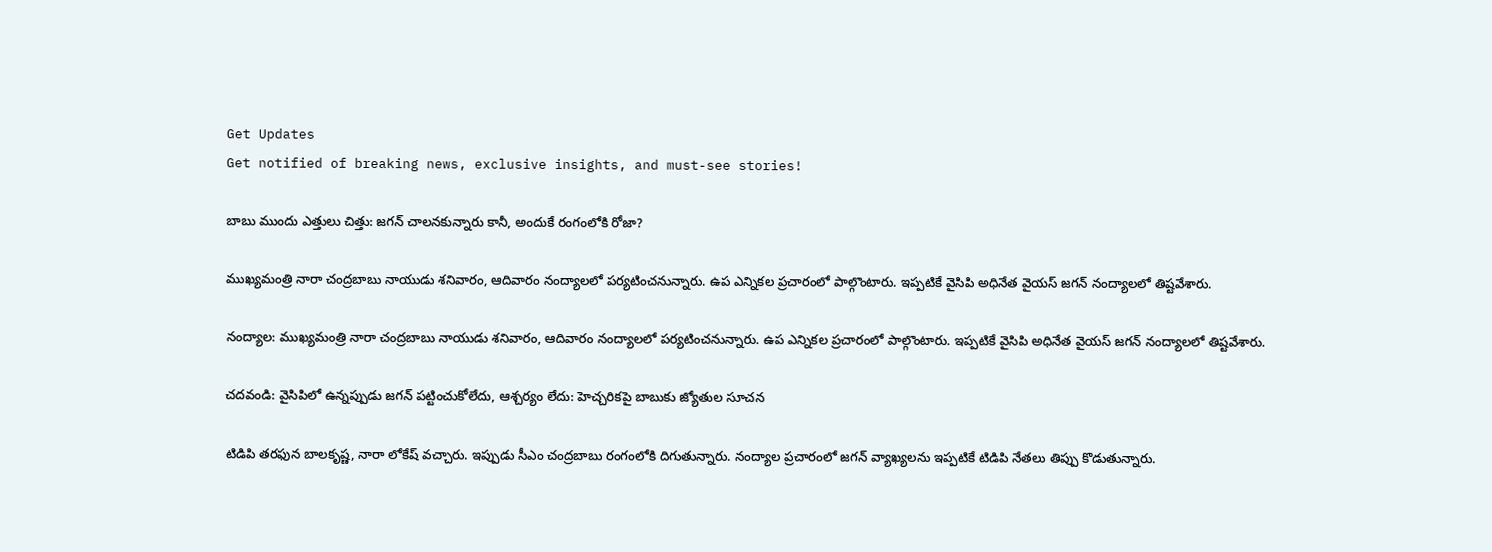Get Updates
Get notified of breaking news, exclusive insights, and must-see stories!

బాబు ముందు ఎత్తులు చిత్తు: జగన్ చాలనకున్నారు కానీ, అందుకే రంగంలోకి రోజా?

ముఖ్యమంత్రి నారా చంద్రబాబు నాయుడు శనివారం, ఆదివారం నంద్యాలలో పర్యటించనున్నారు. ఉప ఎన్నికల ప్రచారంలో పాల్గొంటారు. ఇప్పటికే వైసిపి అధినేత వైయస్ జగన్ నంద్యాలలో తిష్టవేశారు.

నంద్యాల: ముఖ్యమంత్రి నారా చంద్రబాబు నాయుడు శనివారం, ఆదివారం నంద్యాలలో పర్యటించనున్నారు. ఉప ఎన్నికల ప్రచారంలో పాల్గొంటారు. ఇప్పటికే వైసిపి అధినేత వైయస్ జగన్ నంద్యాలలో తిష్టవేశారు.

చదవండి: వైసిపిలో ఉన్నప్పుడు జగన్ పట్టించుకోలేదు, ఆశ్చర్యం లేదు: హెచ్చరికపై బాబుకు జ్యోతుల సూచన

టిడిపి తరఫున బాలకృష్ణ, నారా లోకేష్ వచ్చారు. ఇప్పుడు సీఎం చంద్రబాబు రంగంలోకి దిగుతున్నారు. నంద్యాల ప్రచారంలో జగన్ వ్యాఖ్యలను ఇప్పటికే టిడిపి నేతలు తిప్పు కొడుతున్నారు.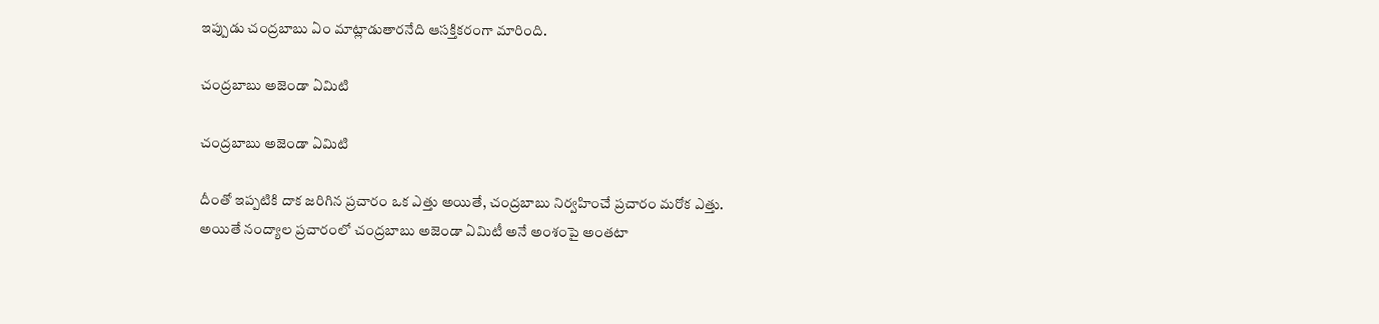ఇప్పుడు చంద్రబాబు ఏం మాట్లాడుతారనేది ఆసక్తికరంగా మారింది.

చంద్రబాబు అజెండా ఏమిటి

చంద్రబాబు అజెండా ఏమిటి

దీంతో ఇప్పటికి దాక జరిగిన ప్రచారం ఒక ఎత్తు అయితే, చంద్రబాబు నిర్వహించే ప్రచారం మరోక ఎత్తు. అయితే నంద్యాల ప్రచారంలో చంద్రబాబు అజెండా ఏమిటీ అనే అంశంపై అంతటా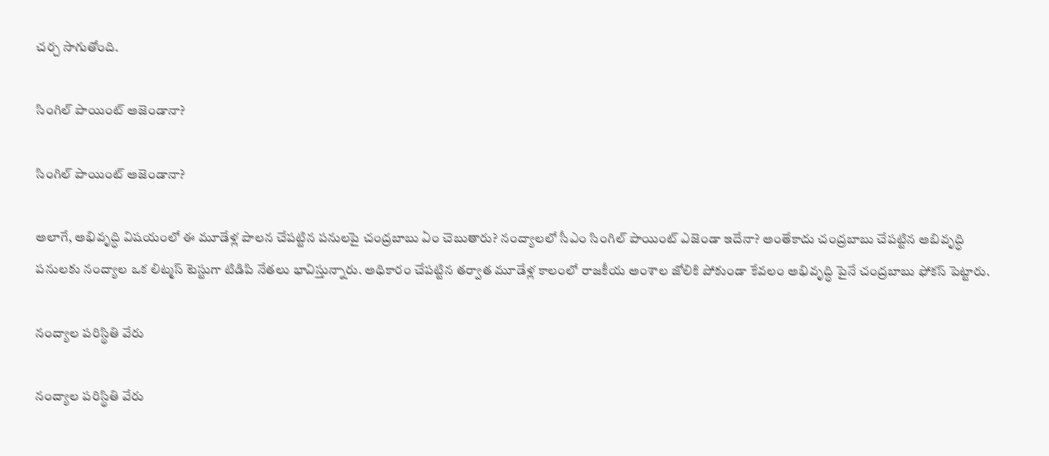చర్చ సాగుతోంది.

సింగిల్ పాయింట్ అజెండానా?

సింగిల్ పాయింట్ అజెండానా?

అలాగే, అభివృద్ధి విషయంలో ఈ మూడేళ్ల పాలన చేపట్టిన పనులపై చంద్రబాబు ఏం చెబుతారు? నంద్యాలలో సీఎం సింగిల్ పాయింట్ ఎజెండా ఇదేనా? అంతేకాదు చంద్రబాబు చేపట్టిన అబివృద్ధి పనులకు నంద్యాల ఒక లిట్మస్ టెస్టుగా టిడిపి నేతలు భావిస్తున్నారు. అధికారం చేపట్టిన తర్వాత మూడేళ్ల కాలంలో రాజకీయ అంశాల జోలికి పోకుండా కేవలం అభివృద్ధి పైనే చంద్రబాబు ఫోకస్ పెట్టారు.

నంద్యాల పరిస్థితి వేరు

నంద్యాల పరిస్థితి వేరు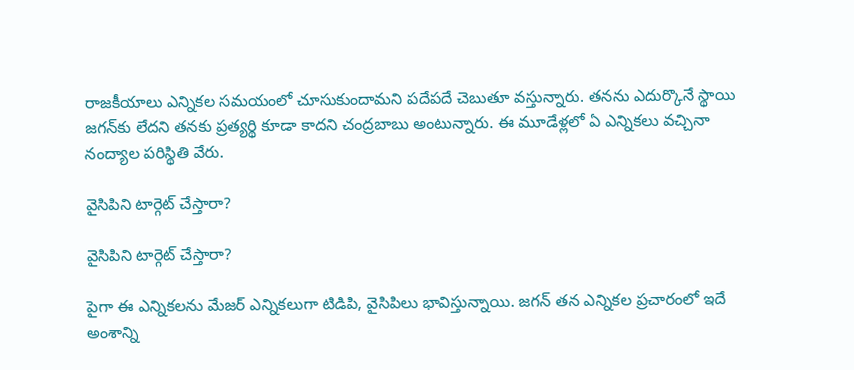రాజకీయాలు ఎన్నికల సమయంలో చూసుకుందామని పదేపదే చెబుతూ వస్తున్నారు. తనను ఎదుర్కొనే స్థాయి జగన్‌కు లేదని తనకు ప్రత్యర్థి కూడా కాదని చంద్రబాబు అంటున్నారు. ఈ మూడేళ్లలో ఏ ఎన్నికలు వచ్చినా నంద్యాల పరిస్థితి వేరు.

వైసిపిని టార్గెట్ చేస్తారా?

వైసిపిని టార్గెట్ చేస్తారా?

పైగా ఈ ఎన్నికలను మేజర్ ఎన్నికలుగా టిడిపి, వైసిపిలు భావిస్తున్నాయి. జగన్ తన ఎన్నికల ప్రచారంలో ఇదే అంశాన్ని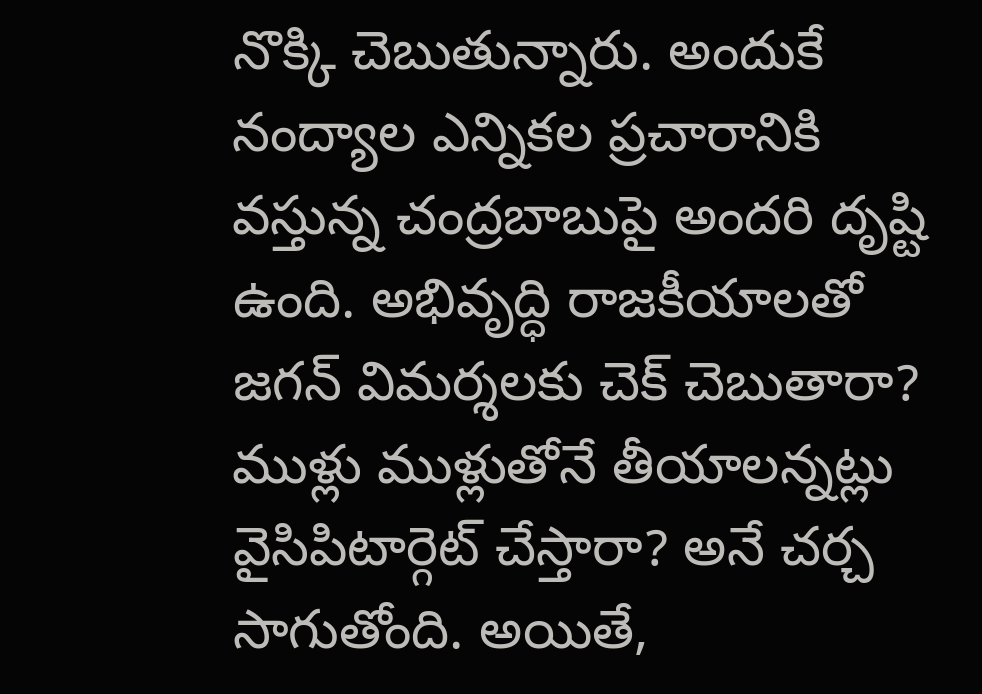నొక్కి చెబుతున్నారు. అందుకే నంద్యాల ఎన్నికల ప్రచారానికి వస్తున్న చంద్రబాబుపై అందరి దృష్టి ఉంది. అభివృద్ధి రాజకీయాలతో జగన్‌ విమర్శలకు చెక్ చెబుతారా? ముళ్లు ముళ్లుతోనే తీయాలన్నట్లు వైసిపిటార్గెట్ చేస్తారా? అనే చర్చ సాగుతోంది. అయితే,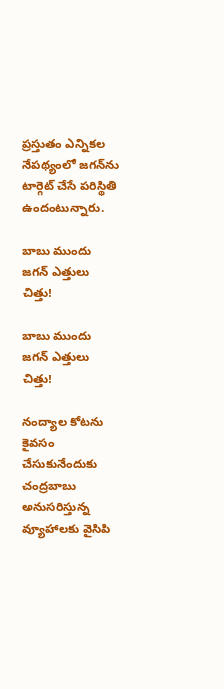ప్రస్తుతం ఎన్నికల నేపథ్యంలో జగన్‌ను టార్గెట్ చేసే పరిస్థితి ఉందంటున్నారు.

బాబు ముందు జగన్ ఎత్తులు చిత్తు!

బాబు ముందు జగన్ ఎత్తులు చిత్తు!

నంద్యాల కోటను కైవసం చేసుకునేందుకు చంద్రబాబు అనుసరిస్తున్న వ్యూహాలకు వైసిపి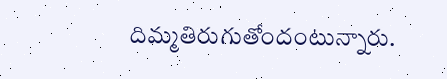దిమ్మతిరుగుతోందంటున్నారు.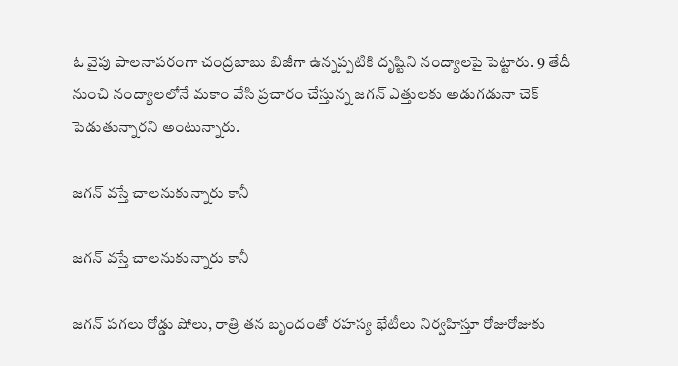ఓ వైపు పాలనాపరంగా చంద్రబాబు బిజీగా ఉన్నప్పటికి దృష్టిని నంద్యాలపై పెట్టారు. 9 తేదీ నుంచి నంద్యాలలోనే మకాం వేసి ప్రచారం చేస్తున్న జగన్ ఎత్తులకు అడుగడునా చెక్ పెడుతున్నారని అంటున్నారు.

జగన్ వస్తే చాలనుకున్నారు కానీ

జగన్ వస్తే చాలనుకున్నారు కానీ

జగన్ పగలు రోడ్డు షోలు, రాత్రి తన బృందంతో రహస్య భేటీలు నిర్వహిస్తూ రోజురోజుకు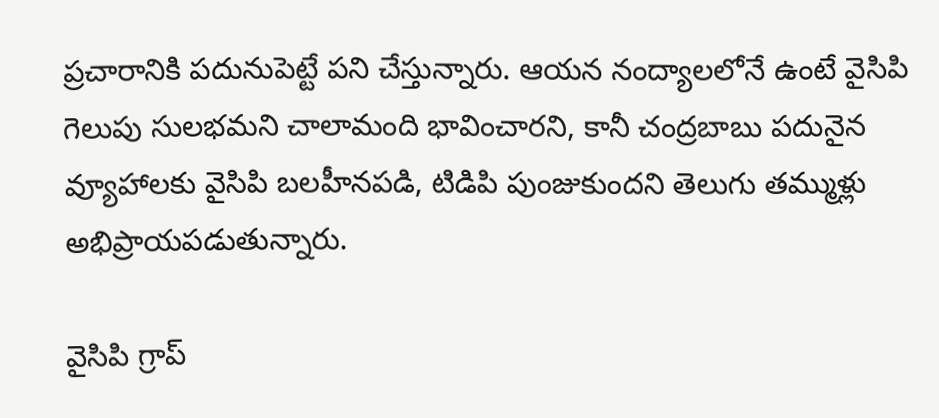ప్రచారానికి పదునుపెట్టే పని చేస్తున్నారు. ఆయన నంద్యాలలోనే ఉంటే వైసిపి గెలుపు సులభమని చాలామంది భావించారని, కానీ చంద్రబాబు పదునైన వ్యూహాలకు వైసిపి బలహీనపడి, టిడిపి పుంజుకుందని తెలుగు తమ్ముళ్లు అభిప్రాయపడుతున్నారు.

వైసిపి గ్రాప్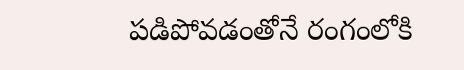పడిపోవడంతోనే రంగంలోకి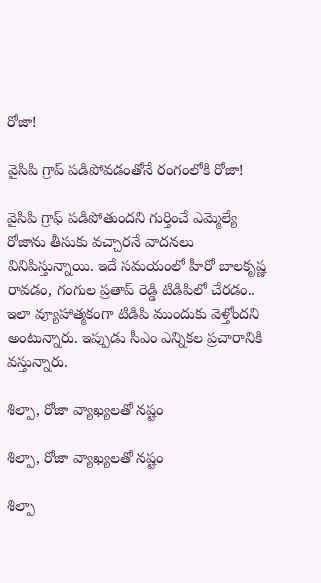రోజా!

వైసిపి గ్రాప్ పడిపోవడంతోనే రంగంలోకి రోజా!

వైసిపి గ్రాఫ్ పడిపోతుందని గుర్తించే ఎమ్మెల్యే రోజాను తీసుకు వచ్చారనే వాదనలు వినిపిస్తున్నాయి. ఇదే సమయంలో హీరో బాలకృష్ణ రావడం, గంగుల ప్రతాప్ రెడ్డి టిడిపిలో చేరడం.. ఇలా వ్యూహాత్మకంగా టిడిపి ముందుకు వెళ్తోందని అంటున్నారు. ఇప్పుడు సీఎం ఎన్నికల ప్రచారానికి వస్తున్నారు.

శిల్పా, రోజా వ్యాఖ్యలతో నష్టం

శిల్పా, రోజా వ్యాఖ్యలతో నష్టం

శిల్పా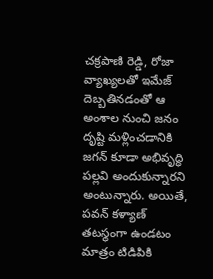చక్రపాణి రెడ్డి, రోజా వ్యాఖ్యలతో ఇమేజ్ దెబ్బతినడంతో ఆ అంశాల నుంచి జనం దృష్టి మళ్లించడానికి జగన్ కూడా అభివృద్ధి పల్లవి అందుకున్నారని అంటున్నారు. అయితే, పవన్ కళ్యాణ్ తటస్థంగా ఉండటం మాత్రం టిడిపికి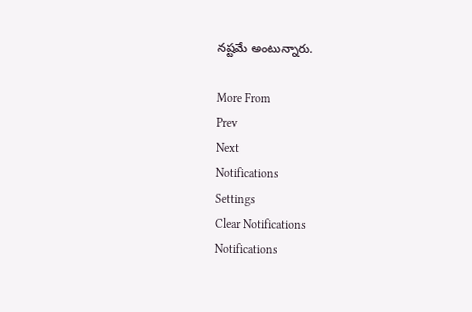నష్టమే అంటున్నారు.

More From
Prev
Next
Notifications
Settings
Clear Notifications
Notifications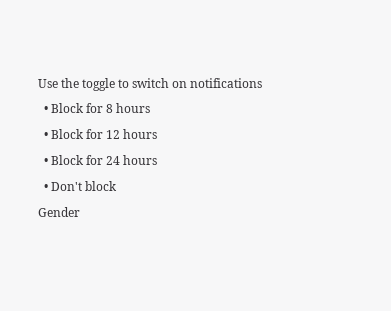Use the toggle to switch on notifications
  • Block for 8 hours
  • Block for 12 hours
  • Block for 24 hours
  • Don't block
Gender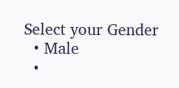Select your Gender
  • Male
  •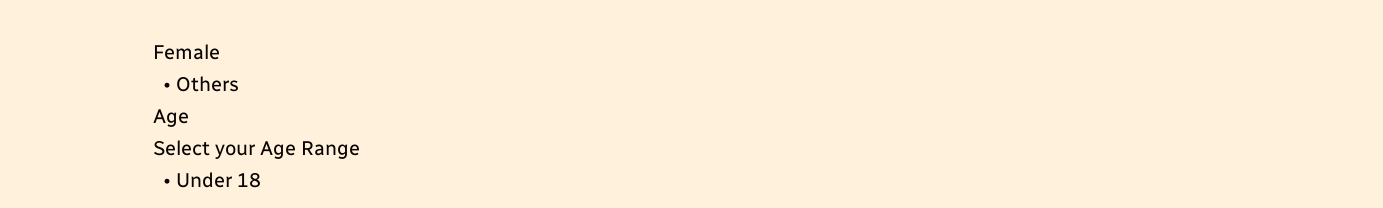Female
  • Others
Age
Select your Age Range
  • Under 18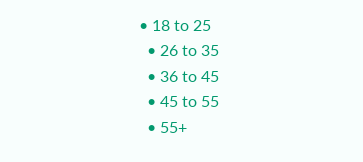• 18 to 25
  • 26 to 35
  • 36 to 45
  • 45 to 55
  • 55+